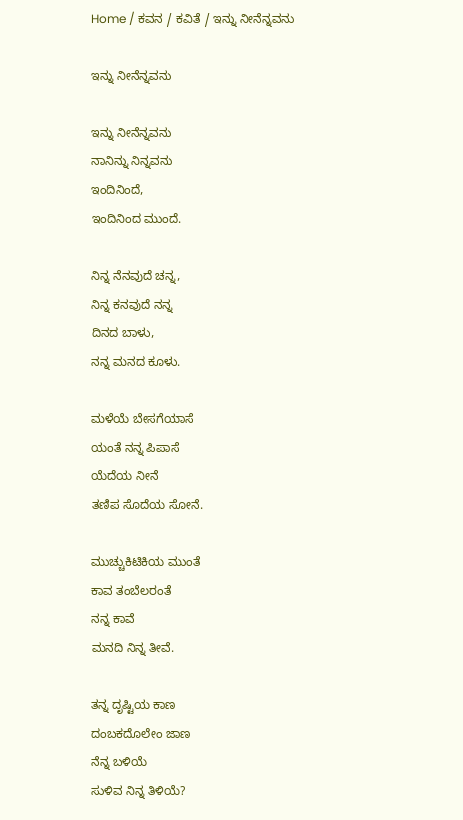Home / ಕವನ / ಕವಿತೆ / ಇನ್ನು ನೀನೆನ್ನವನು

ಇನ್ನು ನೀನೆನ್ನವನು

ಇನ್ನು ನೀನೆನ್ನವನು
ನಾನಿನ್ನು ನಿನ್ನವನು
ಇಂದಿನಿಂದೆ,
ಇಂದಿನಿಂದ ಮುಂದೆ.

ನಿನ್ನ ನೆನವುದೆ ಚನ್ನ,
ನಿನ್ನ ಕನವುದೆ ನನ್ನ
ದಿನದ ಬಾಳು,
ನನ್ನ ಮನದ ಕೂಳು.

ಮಳೆಯೆ ಬೇಸಗೆಯಾಸೆ
ಯಂತೆ ನನ್ನ ಪಿಪಾಸೆ
ಯೆದೆಯ ನೀನೆ
ತಣಿಪ ಸೊದೆಯ ಸೋನೆ.

ಮುಚ್ಚುಕಿಟಿಕಿಯ ಮುಂತೆ
ಕಾವ ತಂಬೆಲರಂತೆ
ನನ್ನ ಕಾವೆ
ಮನದಿ ನಿನ್ನ ತೀವೆ.

ತನ್ನ ದೃಷ್ಟಿಯ ಕಾಣ
ದಂಬಕದೊಲೇಂ ಜಾಣ
ನೆನ್ನ ಬಳಿಯೆ
ಸುಳಿವ ನಿನ್ನ ತಿಳಿಯೆ?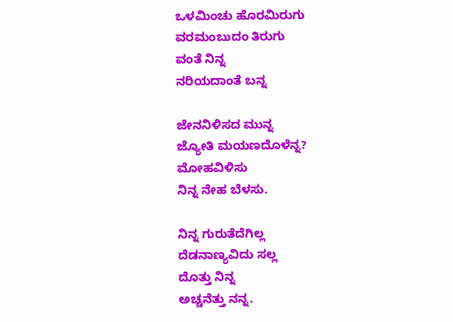ಒಳಮಿಂಚು ಹೊರಮಿರುಗು
ವರಮಂಬುದಂ ತಿರುಗು
ವಂತೆ ನಿನ್ನ
ನರಿಯದಾಂತೆ ಬನ್ನ

ಜೇನನಿಳಿಸದ ಮುನ್ನ
ಜ್ಯೋತಿ ಮಯಣದೊಳೆನ್ನ?
ಮೋಹವಿಳಿಸು
ನಿನ್ನ ನೇಹ ಬೆಳಸು.

ನಿನ್ನ ಗುರುತೆದೆಗಿಲ್ಲ
ದೆಡನಾಣ್ಯವಿದು ಸಲ್ಲ
ದೊತ್ತು ನಿನ್ನ
ಅಚ್ಚನೆತ್ತು ನನ್ನ.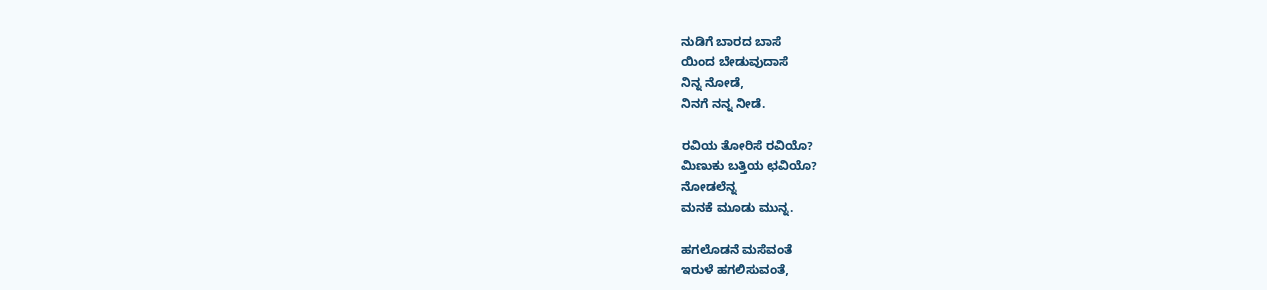ನುಡಿಗೆ ಬಾರದ ಬಾಸೆ
ಯಿಂದ ಬೇಡುವುದಾಸೆ
ನಿನ್ನ ನೋಡೆ,
ನಿನಗೆ ನನ್ನ ನೀಡೆ.

ರವಿಯ ತೋರಿಸೆ ರವಿಯೊ?
ಮಿಣುಕು ಬತ್ತಿಯ ಛವಿಯೊ?
ನೋಡಲೆನ್ನ
ಮನಕೆ ಮೂಡು ಮುನ್ನ.

ಹಗಲೊಡನೆ ಮಸೆವಂತೆ
ಇರುಳೆ ಹಗಲಿಸುವಂತೆ,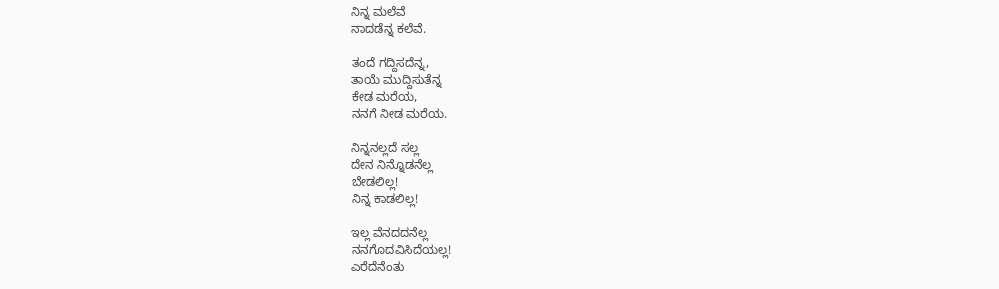ನಿನ್ನ ಮಲೆವೆ
ನಾದಡೆನ್ನ ಕಲೆವೆ.

ತಂದೆ ಗದ್ದಿಸದೆನ್ನ,
ತಾಯೆ ಮುದ್ದಿಸುತೆನ್ನ
ಕೇಡ ಮರೆಯ,
ನನಗೆ ನೀಡ ಮರೆಯ.

ನಿನ್ನನಲ್ಲದೆ ಸಲ್ಲ
ದೇನ ನಿನ್ನೊಡನೆಲ್ಲ
ಬೇಡಲಿಲ್ಲ!
ನಿನ್ನ ಕಾಡಲಿಲ್ಲ!

ಇಲ್ಲ ವೆನದದನೆಲ್ಲ
ನನಗೊದವಿಸಿದೆಯಲ್ಲ!
ಎರೆದೆನೆಂತು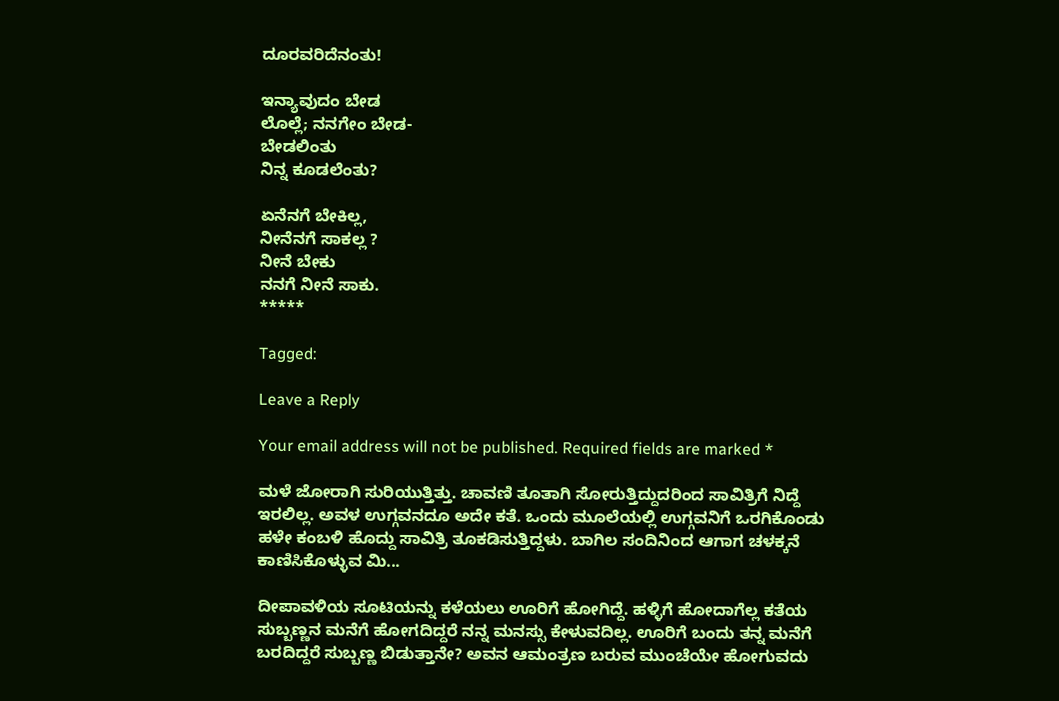ದೂರವರಿದೆನಂತು!

ಇನ್ಯಾವುದಂ ಬೇಡ
ಲೊಲ್ಲೆ; ನನಗೇಂ ಬೇಡ-
ಬೇಡಲಿಂತು
ನಿನ್ನ ಕೂಡಲೆಂತು?

ಏನೆನಗೆ ಬೇಕಿಲ್ಲ,
ನೀನೆನಗೆ ಸಾಕಲ್ಲ ?
ನೀನೆ ಬೇಕು
ನನಗೆ ನೀನೆ ಸಾಕು.
*****

Tagged:

Leave a Reply

Your email address will not be published. Required fields are marked *

ಮಳೆ ಜೋರಾಗಿ ಸುರಿಯುತ್ತಿತ್ತು. ಚಾವಣಿ ತೂತಾಗಿ ಸೋರುತ್ತಿದ್ದುದರಿಂದ ಸಾವಿತ್ರಿಗೆ ನಿದ್ದೆ ಇರಲಿಲ್ಲ. ಅವಳ ಉಗ್ಗವನದೂ ಅದೇ ಕತೆ. ಒಂದು ಮೂಲೆಯಲ್ಲಿ ಉಗ್ಗವನಿಗೆ ಒರಗಿಕೊಂಡು ಹಳೇ ಕಂಬಳಿ ಹೊದ್ದು ಸಾವಿತ್ರಿ ತೂಕಡಿಸುತ್ತಿದ್ದಳು. ಬಾಗಿಲ ಸಂದಿನಿಂದ ಆಗಾಗ ಚಳಕ್ಕನೆ ಕಾಣಿಸಿಕೊಳ್ಳುವ ಮಿ...

ದೀಪಾವಳಿಯ ಸೂಟಿಯನ್ನು ಕಳೆಯಲು ಊರಿಗೆ ಹೋಗಿದ್ದೆ. ಹಳ್ಳಿಗೆ ಹೋದಾಗೆಲ್ಲ ಕತೆಯ ಸುಬ್ಬಣ್ಣನ ಮನೆಗೆ ಹೋಗದಿದ್ದರೆ ನನ್ನ ಮನಸ್ಸು ಕೇಳುವದಿಲ್ಲ. ಊರಿಗೆ ಬಂದು ತನ್ನ ಮನೆಗೆ ಬರದಿದ್ದರೆ ಸುಬ್ಬಣ್ಣ ಬಿಡುತ್ತಾನೇ? ಅವನ ಆಮಂತ್ರಣ ಬರುವ ಮುಂಚೆಯೇ ಹೋಗುವದು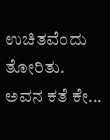ಉಚಿತವೆಂದು ತೋರಿತು. ಅವನ ಕತೆ ಕೇ...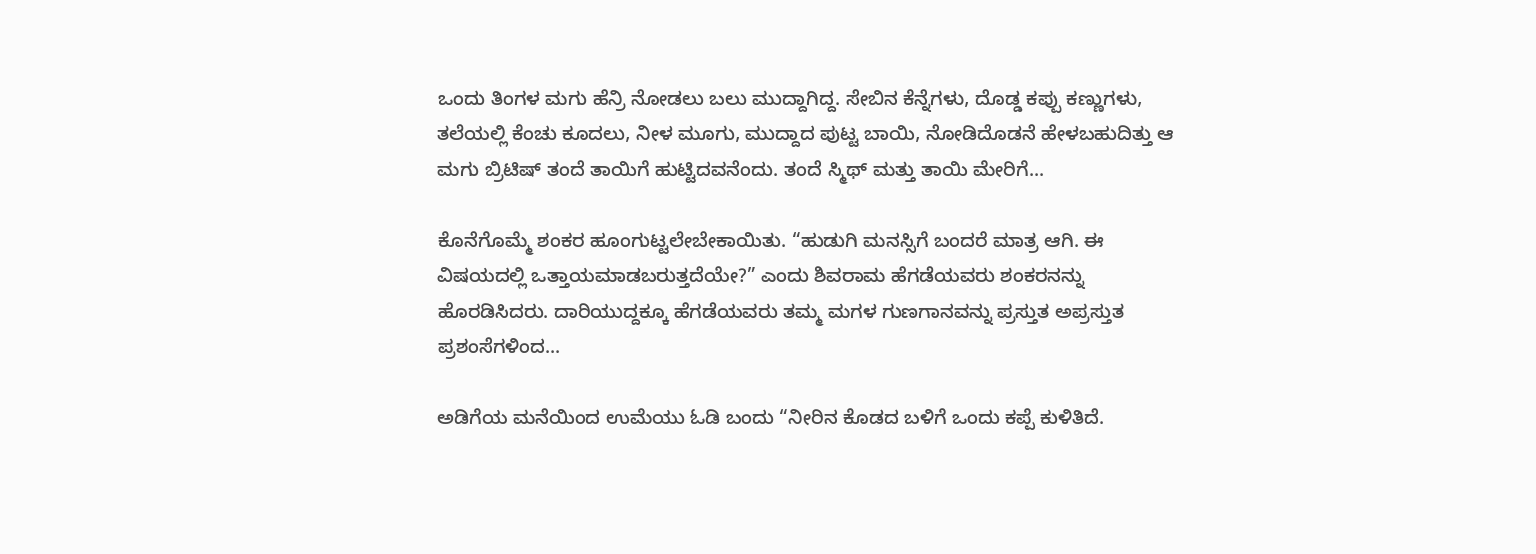ಒಂದು ತಿಂಗಳ ಮಗು ಹೆನ್ರಿ ನೋಡಲು ಬಲು ಮುದ್ದಾಗಿದ್ದ. ಸೇಬಿನ ಕೆನ್ನೆಗಳು, ದೊಡ್ಡ ಕಪ್ಪು ಕಣ್ಣುಗಳು, ತಲೆಯಲ್ಲಿ ಕೆಂಚು ಕೂದಲು, ನೀಳ ಮೂಗು, ಮುದ್ದಾದ ಪುಟ್ಟ ಬಾಯಿ, ನೋಡಿದೊಡನೆ ಹೇಳಬಹುದಿತ್ತು ಆ ಮಗು ಬ್ರಿಟಿಷ್ ತಂದೆ ತಾಯಿಗೆ ಹುಟ್ಟಿದವನೆಂದು. ತಂದೆ ಸ್ಮಿಥ್ ಮತ್ತು ತಾಯಿ ಮೇರಿಗೆ...

ಕೊನೆಗೊಮ್ಮೆ ಶಂಕರ ಹೂಂಗುಟ್ಟಲೇಬೇಕಾಯಿತು. “ಹುಡುಗಿ ಮನಸ್ಸಿಗೆ ಬಂದರೆ ಮಾತ್ರ ಆಗಿ. ಈ ವಿಷಯದಲ್ಲಿ ಒತ್ತಾಯಮಾಡಬರುತ್ತದೆಯೇ?” ಎಂದು ಶಿವರಾಮ ಹೆಗಡೆಯವರು ಶಂಕರನನ್ನು ಹೊರಡಿಸಿದರು. ದಾರಿಯುದ್ದಕ್ಕೂ ಹೆಗಡೆಯವರು ತಮ್ಮ ಮಗಳ ಗುಣಗಾನವನ್ನು ಪ್ರಸ್ತುತ ಅಪ್ರಸ್ತುತ ಪ್ರಶಂಸೆಗಳಿಂದ...

ಅಡಿಗೆಯ ಮನೆಯಿಂದ ಉಮೆಯು ಓಡಿ ಬಂದು “ನೀರಿನ ಕೊಡದ ಬಳಿಗೆ ಒಂದು ಕಪ್ಪೆ ಕುಳಿತಿದೆ.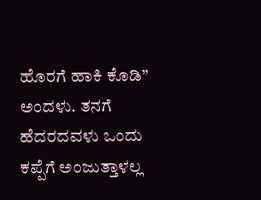ಹೊರಗೆ ಹಾಕಿ ಕೊಡಿ” ಅಂದಳು. ತನಗೆ ಹೆದರದವಳು ಒಂದು ಕಪ್ಪೆಗೆ ಅಂಜುತ್ತಾಳಲ್ಲ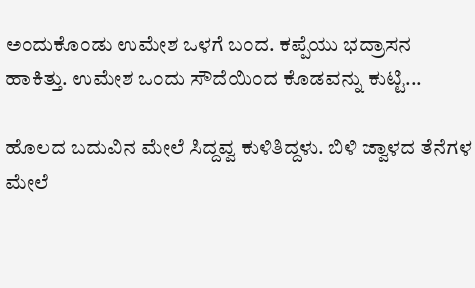ಅಂದುಕೊಂಡು ಉಮೇಶ ಒಳಗೆ ಬಂದ. ಕಪ್ಪೆಯು ಭದ್ರಾಸನ ಹಾಕಿತ್ತು. ಉಮೇಶ ಒಂದು ಸೌದೆಯಿಂದ ಕೊಡವನ್ನು ಕುಟ್ಟಿ...

ಹೊಲದ ಬದುವಿನ ಮೇಲೆ ಸಿದ್ದವ್ವ ಕುಳಿತಿದ್ದಳು. ಬಿಳಿ ಜ್ವಾಳದ ತೆನೆಗಳ ಮೇಲೆ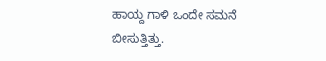ಹಾಯ್ದ ಗಾಳಿ ಒಂದೇ ಸಮನೆ ಬೀಸುತ್ತಿತ್ತು.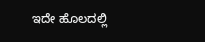ಇದೇ ಹೊಲದಲ್ಲಿ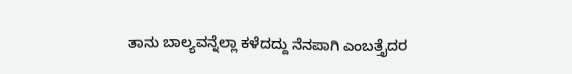ತಾನು ಬಾಲ್ಯವನ್ನೆಲ್ಲಾ ಕಳೆದದ್ದು ನೆನಪಾಗಿ ಎಂಬತ್ತೈದರ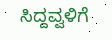ಸಿದ್ದವ್ವಳಿಗೆ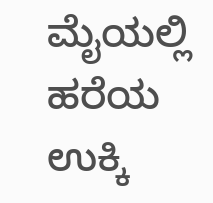ಮೈಯಲ್ಲಿ ಹರೆಯ ಉಕ್ಕಿ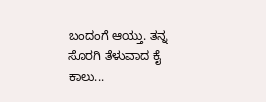ಬಂದಂಗೆ ಆಯ್ತು. ತನ್ನ ಸೊರಗಿ ತೆಳುವಾದ ಕೈ ಕಾಲು...